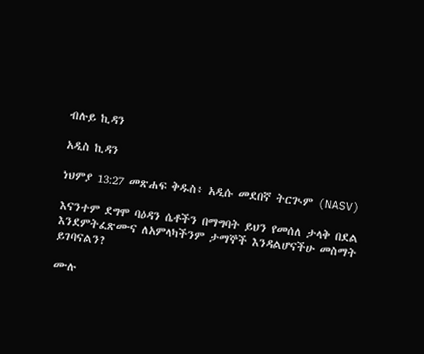ብሉይ ኪዳን

አዲስ ኪዳን

ነህምያ 13:27 መጽሐፍ ቅዱስ፥ አዲሱ መደበኛ ትርጒም (NASV)

እናንተም ደግሞ ባዕዳን ሴቶችን በማግባት ይህን የመሰለ ታላቅ በደል እንደምትፈጽሙና ለአምላካችንም ታማኞች እንዳልሆናችሁ መስማት ይገባናልን?

ሙሉ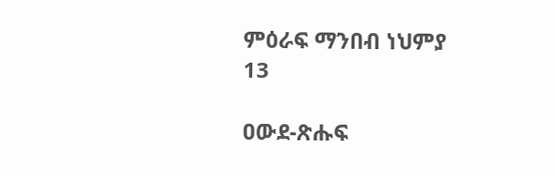ምዕራፍ ማንበብ ነህምያ 13

ዐውደ-ጽሑፍ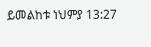ይመልከቱ ነህምያ 13:27